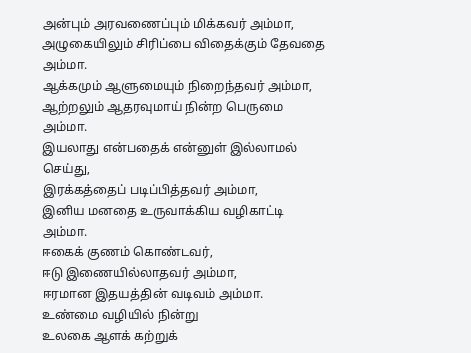அன்பும் அரவணைப்பும் மிக்கவர் அம்மா,
அழுகையிலும் சிரிப்பை விதைக்கும் தேவதை அம்மா.
ஆக்கமும் ஆளுமையும் நிறைந்தவர் அம்மா,
ஆற்றலும் ஆதரவுமாய் நின்ற பெருமை அம்மா.
இயலாது என்பதைக் என்னுள் இல்லாமல் செய்து,
இரக்கத்தைப் படிப்பித்தவர் அம்மா,
இனிய மனதை உருவாக்கிய வழிகாட்டி அம்மா.
ஈகைக் குணம் கொண்டவர்,
ஈடு இணையில்லாதவர் அம்மா,
ஈரமான இதயத்தின் வடிவம் அம்மா.
உண்மை வழியில் நின்று
உலகை ஆளக் கற்றுக்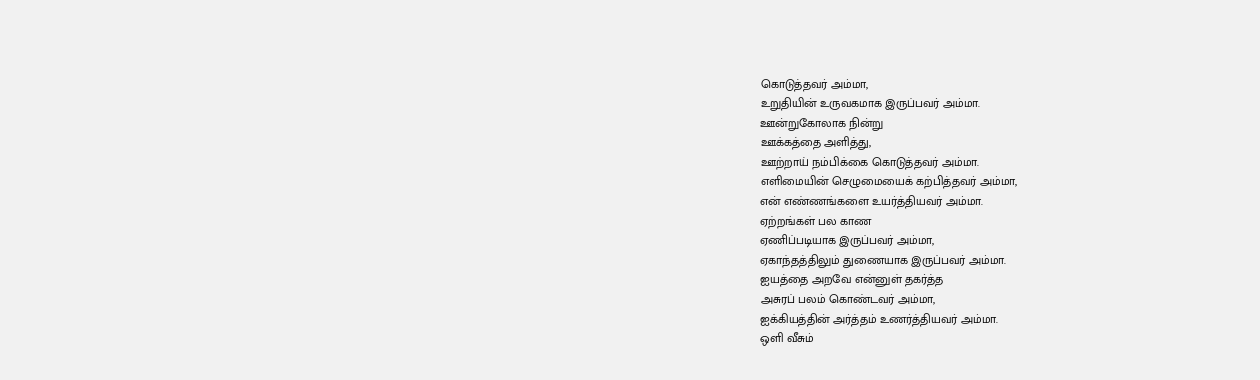கொடுத்தவர் அம்மா,
உறுதியின் உருவகமாக இருப்பவர் அம்மா.
ஊன்றுகோலாக நின்று
ஊக்கத்தை அளித்து,
ஊற்றாய் நம்பிக்கை கொடுத்தவர் அம்மா.
எளிமையின் செழுமையைக் கற்பித்தவர் அம்மா,
என் எண்ணங்களை உயர்த்தியவர் அம்மா.
ஏற்றங்கள் பல காண
ஏணிப்படியாக இருப்பவர் அம்மா,
ஏகாந்தத்திலும் துணையாக இருப்பவர் அம்மா.
ஐயத்தை அறவே என்னுள் தகர்த்த
அசுரப் பலம் கொண்டவர் அம்மா,
ஐக்கியத்தின் அர்த்தம் உணர்த்தியவர் அம்மா.
ஒளி வீசும்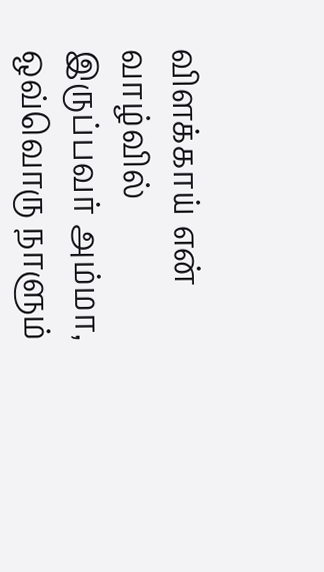விளக்காய் என் வாழ்வில் இருப்பவர் அம்மா,
ஒவ்வொரு நாளும்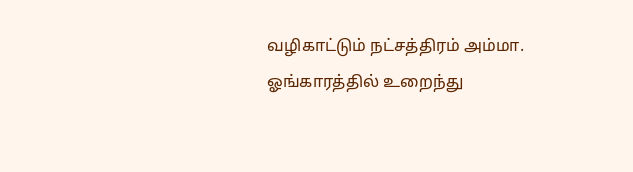வழிகாட்டும் நட்சத்திரம் அம்மா.
ஓங்காரத்தில் உறைந்து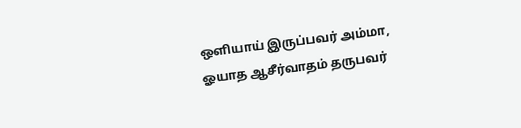ஒளியாய் இருப்பவர் அம்மா,
ஓயாத ஆசீர்வாதம் தருபவர்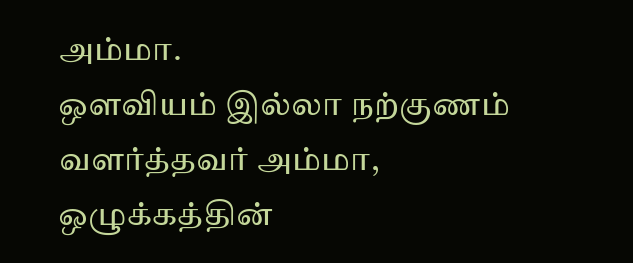அம்மா.
ஔவியம் இல்லா நற்குணம் வளர்த்தவர் அம்மா,
ஒழுக்கத்தின்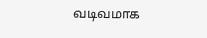வடிவமாக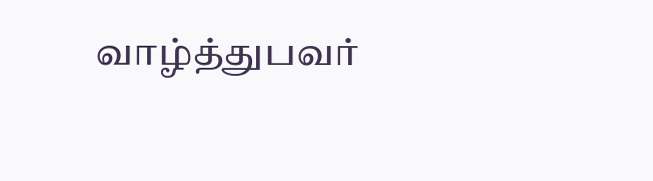வாழ்த்துபவர்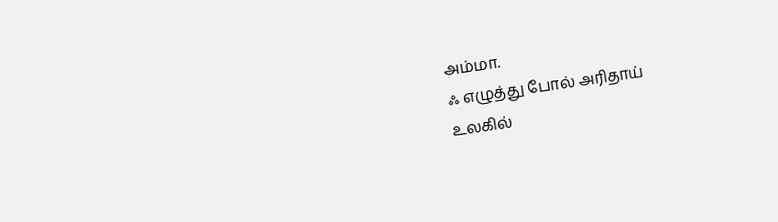அம்மா.
ஃ எழுத்து போல் அரிதாய்
உலகில்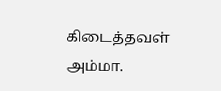கிடைத்தவள் அம்மா.